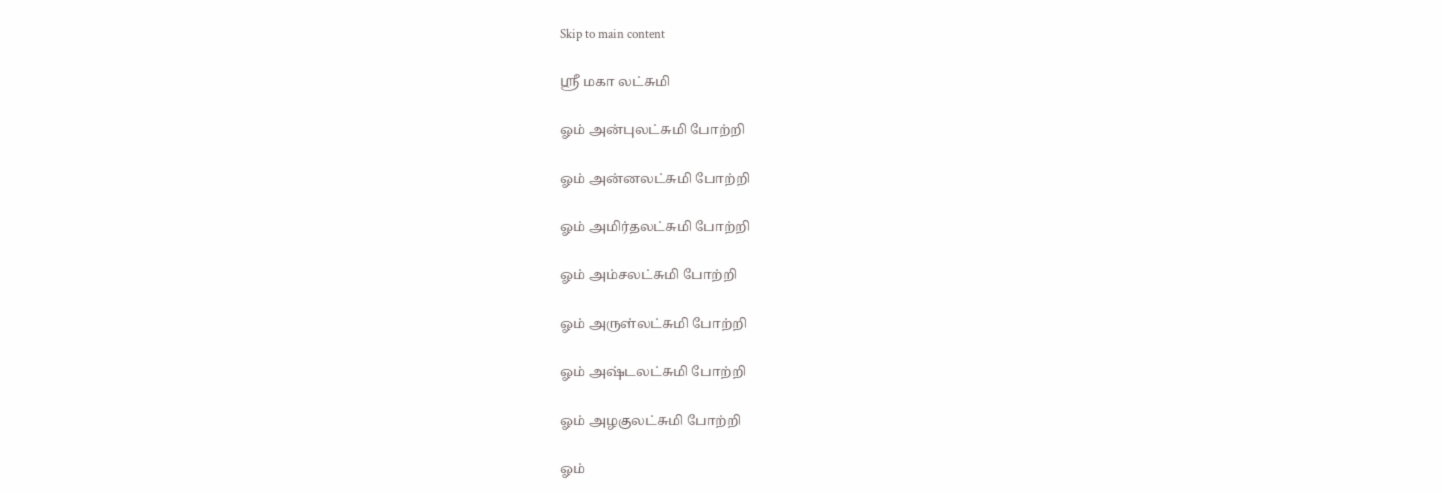Skip to main content

ஶ்ரீ மகா லட்சுமி

ஓம் அன்புலட்சுமி போற்றி

ஓம் அன்னலட்சுமி போற்றி

ஓம் அமிர்தலட்சுமி போற்றி

ஓம் அம்சலட்சுமி போற்றி

ஓம் அருள்லட்சுமி போற்றி

ஓம் அஷ்டலட்சுமி போற்றி

ஓம் அழகுலட்சுமி போற்றி

ஓம்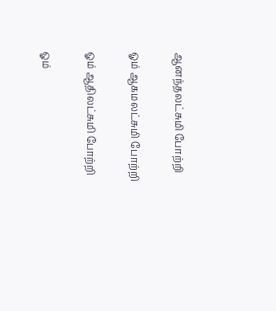ஆனந்தலட்சுமி போற்றி

ஓம் ஆகமலட்சுமி போற்றி

ஓம் ஆதிலட்சுமி போற்றி

ஓம்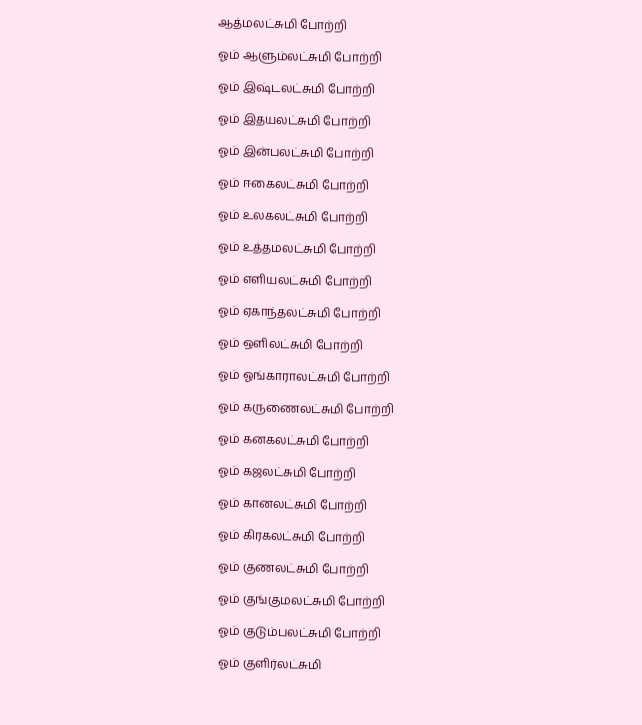ஆத்மலட்சுமி போற்றி

ஓம் ஆளும்லட்சுமி போற்றி

ஓம் இஷ்டலட்சுமி போற்றி

ஓம் இதயலட்சுமி போற்றி

ஓம் இன்பலட்சுமி போற்றி

ஓம் ஈகைலட்சுமி போற்றி

ஓம் உலகலட்சுமி போற்றி

ஓம் உத்தமலட்சுமி போற்றி

ஓம் எளியலட்சுமி போற்றி

ஓம் ஏகாந்தலட்சுமி போற்றி

ஓம் ஒளிலட்சுமி போற்றி

ஓம் ஓங்காராலட்சுமி போற்றி

ஓம் கருணைலட்சுமி போற்றி

ஓம் கனகலட்சுமி போற்றி

ஓம் கஜலட்சுமி போற்றி

ஓம் கானலட்சுமி போற்றி

ஓம் கிரகலட்சுமி போற்றி

ஓம் குணலட்சுமி போற்றி

ஓம் குங்குமலட்சுமி போற்றி

ஓம் குடும்பலட்சுமி போற்றி

ஓம் குளிர்லட்சுமி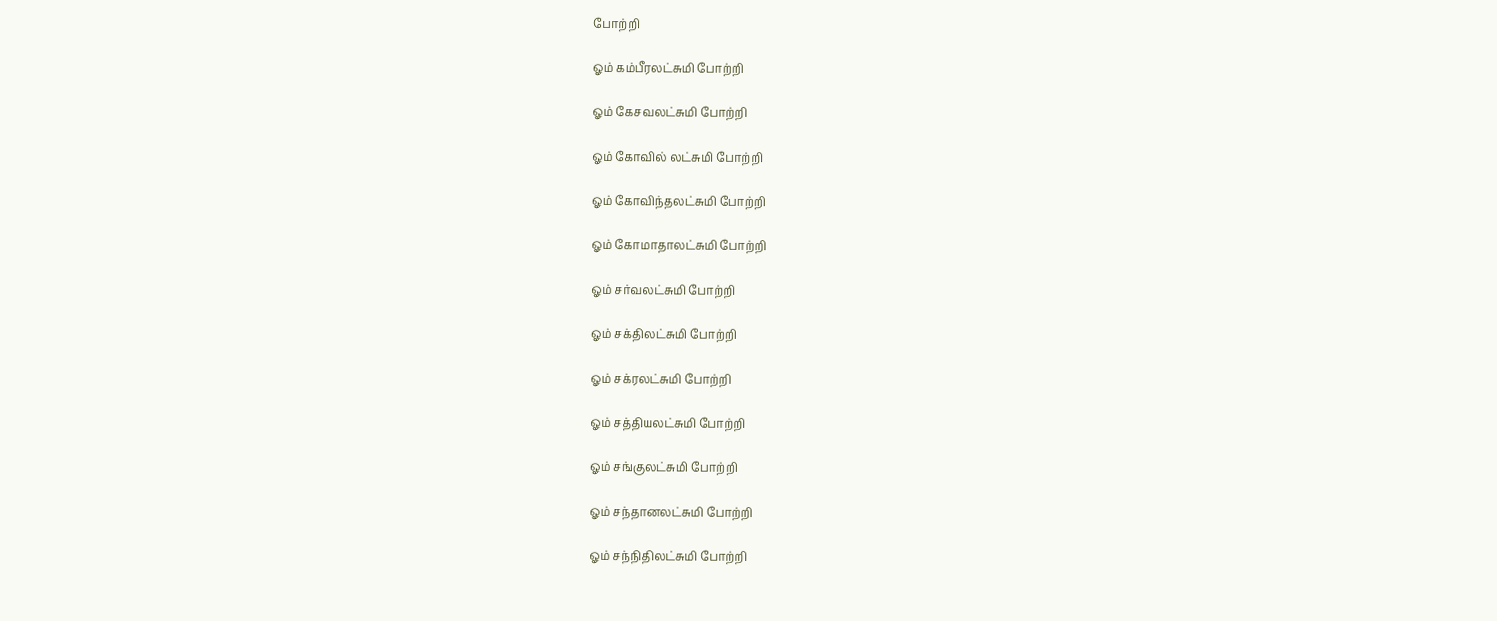போற்றி

ஓம் கம்பீரலட்சுமி போற்றி

ஓம் கேசவலட்சுமி போற்றி

ஓம் கோவில் லட்சுமி போற்றி

ஓம் கோவிந்தலட்சுமி போற்றி

ஓம் கோமாதாலட்சுமி போற்றி

ஓம் சர்வலட்சுமி போற்றி

ஓம் சக்திலட்சுமி போற்றி

ஓம் சக்ரலட்சுமி போற்றி

ஓம் சத்தியலட்சுமி போற்றி

ஓம் சங்குலட்சுமி போற்றி

ஓம் சந்தானலட்சுமி போற்றி

ஓம் சந்நிதிலட்சுமி போற்றி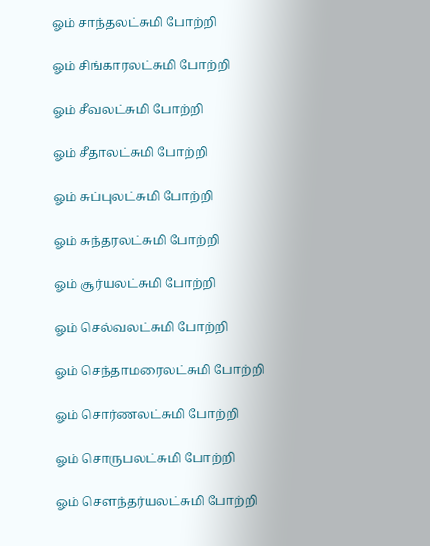ஓம் சாந்தலட்சுமி போற்றி

ஓம் சிங்காரலட்சுமி போற்றி

ஓம் சீவலட்சுமி போற்றி

ஓம் சீதாலட்சுமி போற்றி

ஓம் சுப்புலட்சுமி போற்றி

ஓம் சுந்தரலட்சுமி போற்றி

ஓம் சூர்யலட்சுமி போற்றி

ஓம் செல்வலட்சுமி போற்றி

ஓம் செந்தாமரைலட்சுமி போற்றி

ஓம் சொர்ணலட்சுமி போற்றி

ஓம் சொருபலட்சுமி போற்றி

ஓம் சௌந்தர்யலட்சுமி போற்றி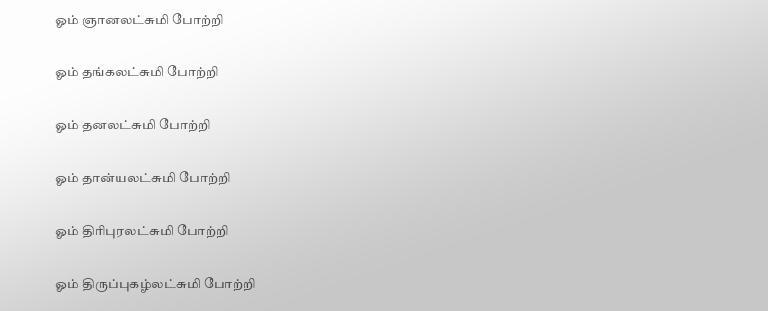ஓம் ஞானலட்சுமி போற்றி

ஓம் தங்கலட்சுமி போற்றி

ஓம் தனலட்சுமி போற்றி

ஓம் தான்யலட்சுமி போற்றி

ஓம் திரிபுரலட்சுமி போற்றி

ஓம் திருப்புகழ்லட்சுமி போற்றி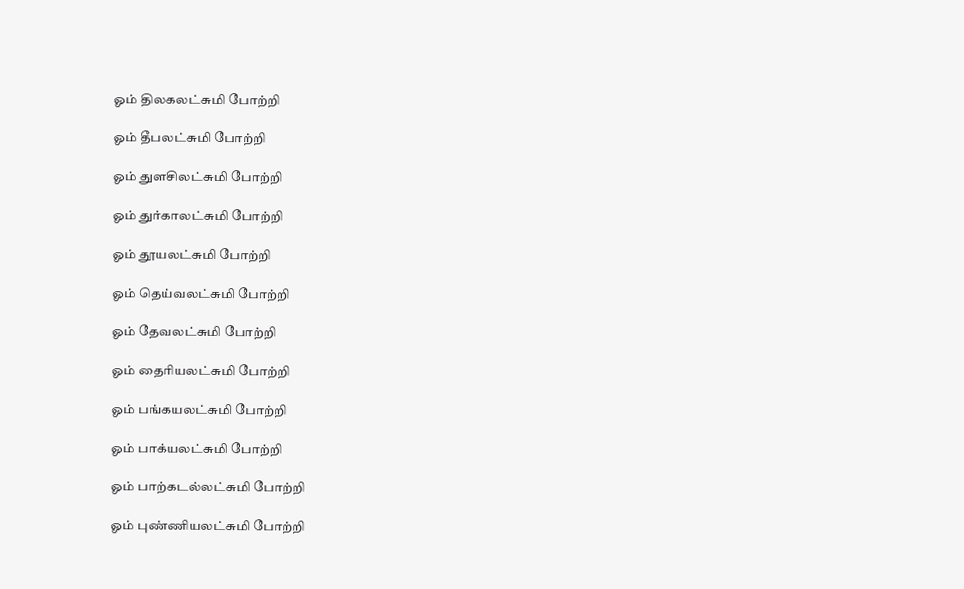ஓம் திலகலட்சுமி போற்றி

ஓம் தீபலட்சுமி போற்றி

ஓம் துளசிலட்சுமி போற்றி

ஓம் துர்காலட்சுமி போற்றி

ஓம் தூயலட்சுமி போற்றி

ஓம் தெய்வலட்சுமி போற்றி

ஓம் தேவலட்சுமி போற்றி

ஓம் தைரியலட்சுமி போற்றி

ஓம் பங்கயலட்சுமி போற்றி

ஓம் பாக்யலட்சுமி போற்றி

ஓம் பாற்கடல்லட்சுமி போற்றி

ஓம் புண்ணியலட்சுமி போற்றி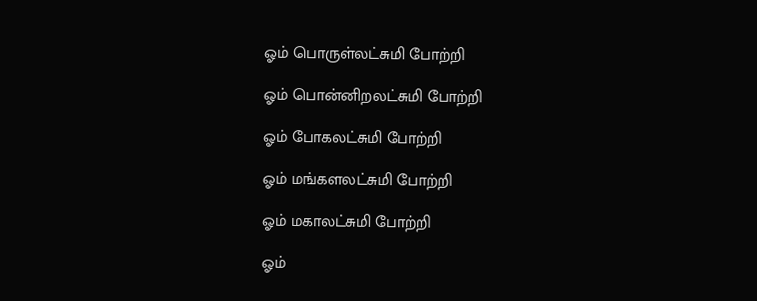ஓம் பொருள்லட்சுமி போற்றி

ஓம் பொன்னிறலட்சுமி போற்றி

ஓம் போகலட்சுமி போற்றி

ஓம் மங்களலட்சுமி போற்றி

ஓம் மகாலட்சுமி போற்றி

ஓம்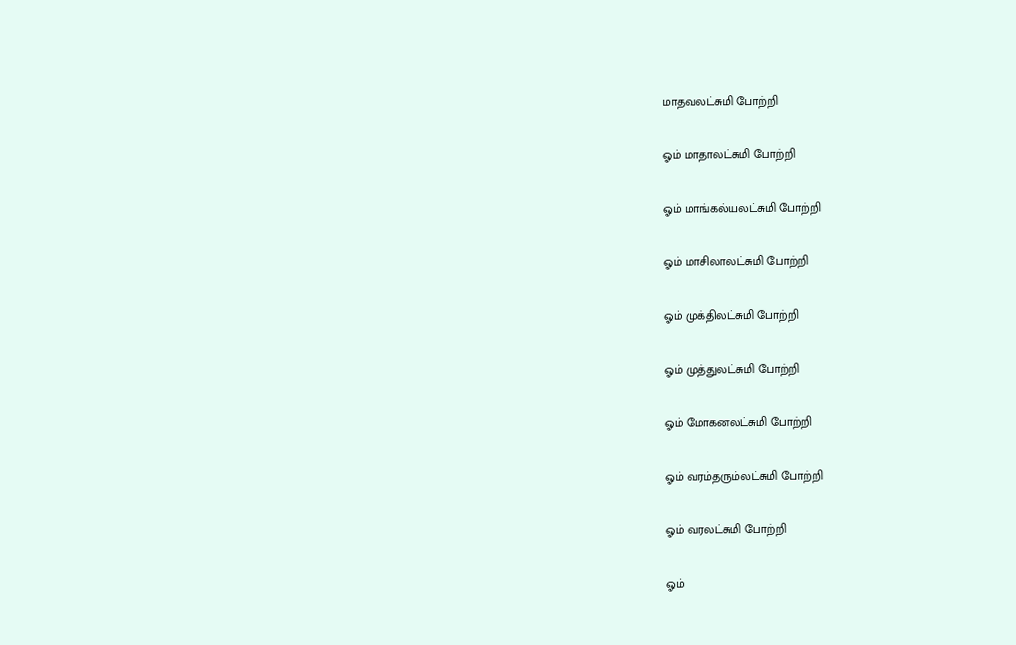மாதவலட்சுமி போற்றி

ஓம் மாதாலட்சுமி போற்றி

ஓம் மாங்கல்யலட்சுமி போற்றி

ஓம் மாசிலாலட்சுமி போற்றி

ஓம் முக்திலட்சுமி போற்றி

ஓம் முத்துலட்சுமி போற்றி

ஓம் மோகனலட்சுமி போற்றி

ஓம் வரம்தரும்லட்சுமி போற்றி

ஓம் வரலட்சுமி போற்றி

ஓம்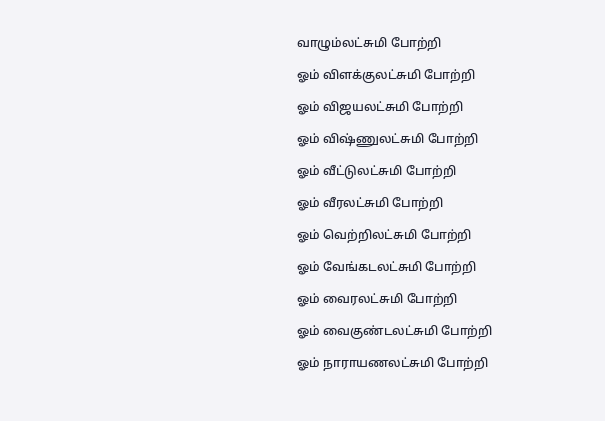வாழும்லட்சுமி போற்றி

ஓம் விளக்குலட்சுமி போற்றி

ஓம் விஜயலட்சுமி போற்றி

ஓம் விஷ்ணுலட்சுமி போற்றி

ஓம் வீட்டுலட்சுமி போற்றி

ஓம் வீரலட்சுமி போற்றி

ஓம் வெற்றிலட்சுமி போற்றி

ஓம் வேங்கடலட்சுமி போற்றி

ஓம் வைரலட்சுமி போற்றி

ஓம் வைகுண்டலட்சுமி போற்றி

ஓம் நாராயணலட்சுமி போற்றி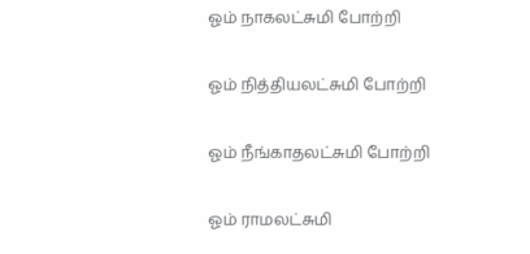ஓம் நாகலட்சுமி போற்றி

ஓம் நித்தியலட்சுமி போற்றி

ஓம் நீங்காதலட்சுமி போற்றி

ஓம் ராமலட்சுமி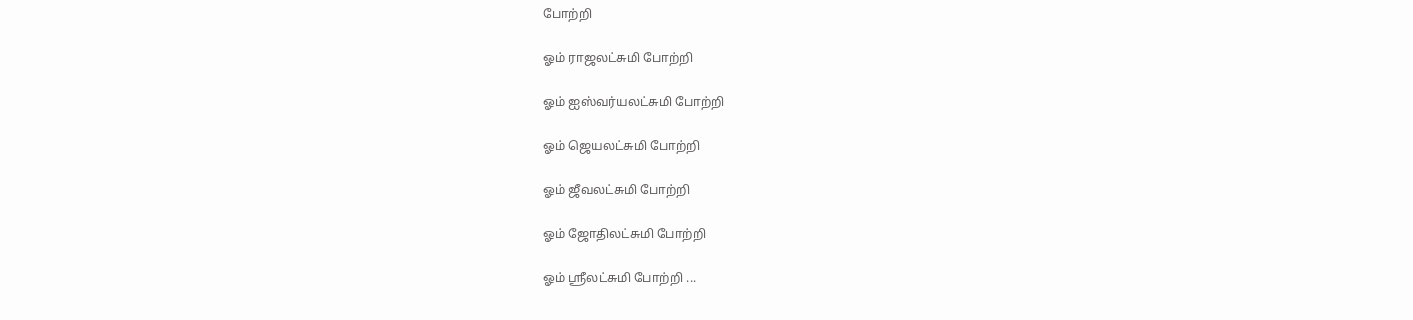போற்றி

ஓம் ராஜலட்சுமி போற்றி

ஓம் ஐஸ்வர்யலட்சுமி போற்றி

ஓம் ஜெயலட்சுமி போற்றி

ஓம் ஜீவலட்சுமி போற்றி

ஓம் ஜோதிலட்சுமி போற்றி

ஓம் ஸ்ரீலட்சுமி போற்றி ...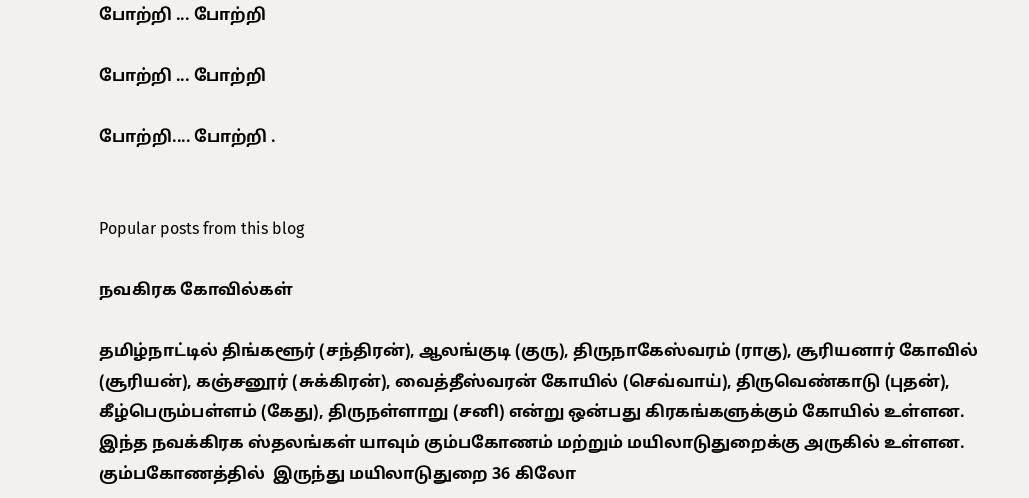போற்றி ... போற்றி

போற்றி ... போற்றி

போற்றி.... போற்றி .


Popular posts from this blog

நவகிரக கோவில்கள்

தமிழ்நாட்டில் திங்களூர் (சந்திரன்), ஆலங்குடி (குரு), திருநாகேஸ்வரம் (ராகு), சூரியனார் கோவில் (சூரியன்), கஞ்சனூர் (சுக்கிரன்), வைத்தீஸ்வரன் கோயில் (செவ்வாய்), திருவெண்காடு (புதன்), கீழ்பெரும்பள்ளம் (கேது), திருநள்ளாறு (சனி) என்று ஒன்பது கிரகங்களுக்கும் கோயில் உள்ளன. இந்த நவக்கிரக ஸ்தலங்கள் யாவும் கும்பகோணம் மற்றும் மயிலாடுதுறைக்கு அருகில் உள்ளன. கும்பகோணத்தில்  இருந்து மயிலாடுதுறை 36 கிலோ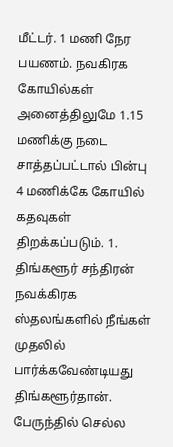மீட்டர். 1 மணி நேர பயணம். நவகிரக கோயில்கள் அனைத்திலுமே 1.15 மணிக்கு நடை சாத்தப்பட்டால் பின்பு 4 மணிக்கே கோயில் கதவுகள் திறக்கப்படும். 1. திங்களூர் சந்திரன் நவக்கிரக ஸ்தலங்களில் நீங்கள் முதலில் பார்க்கவேண்டியது திங்களூர்தான். பேருந்தில் செல்ல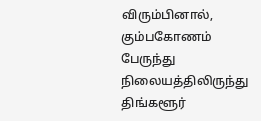விரும்பினால், கும்பகோணம் பேருந்து நிலையத்திலிருந்து திங்களூர்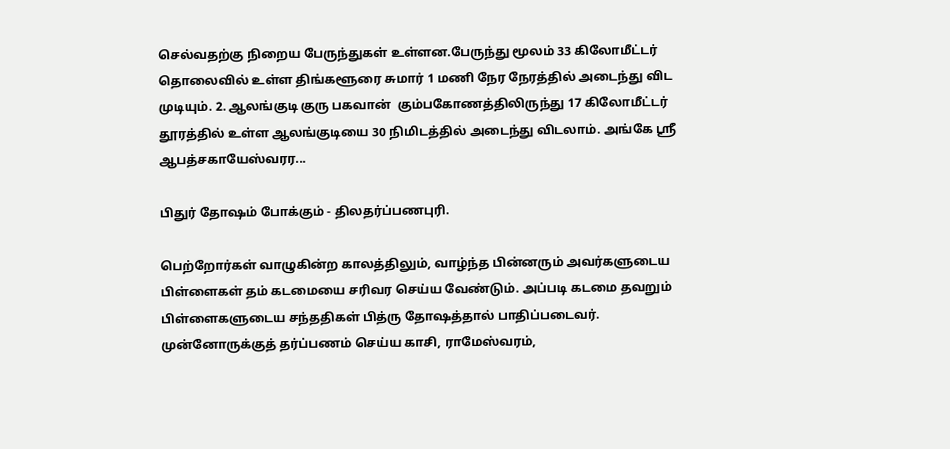செல்வதற்கு நிறைய பேருந்துகள் உள்ளன.பேருந்து மூலம் 33 கிலோமீட்டர் தொலைவில் உள்ள திங்களூரை சுமார் 1 மணி நேர நேரத்தில் அடைந்து விட முடியும். 2. ஆலங்குடி குரு பகவான்  கும்பகோணத்திலிருந்து 17 கிலோமீட்டர் தூரத்தில் உள்ள ஆலங்குடியை 30 நிமிடத்தில் அடைந்து விடலாம். அங்கே ஸ்ரீ ஆபத்சகாயேஸ்வரர...

பிதுர் தோஷம் போக்கும் - திலதர்ப்பணபுரி.

பெற்றோர்கள் வாழுகின்ற காலத்திலும், வாழ்ந்த பின்னரும் அவர்களுடைய பிள்ளைகள் தம் கடமையை சரிவர செய்ய வேண்டும். அப்படி கடமை தவறும் பிள்ளைகளுடைய சந்ததிகள் பித்ரு தோஷத்தால் பாதிப்படைவர். முன்னோருக்குத் தர்ப்பணம் செய்ய காசி, ராமேஸ்வரம்,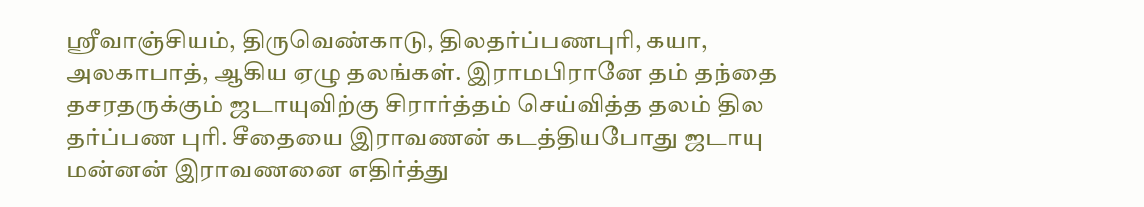ஸ்ரீவாஞ்சியம், திருவெண்காடு, திலதர்ப்பணபுரி, கயா, அலகாபாத், ஆகிய ஏழு தலங்கள். இராமபிரானே தம் தந்தை தசரதருக்கும் ஜடாயுவிற்கு சிரார்த்தம் செய்வித்த தலம் தில தர்ப்பண புரி. சீதையை இராவணன் கடத்தியபோது ஜடாயு மன்னன் இராவணனை எதிர்த்து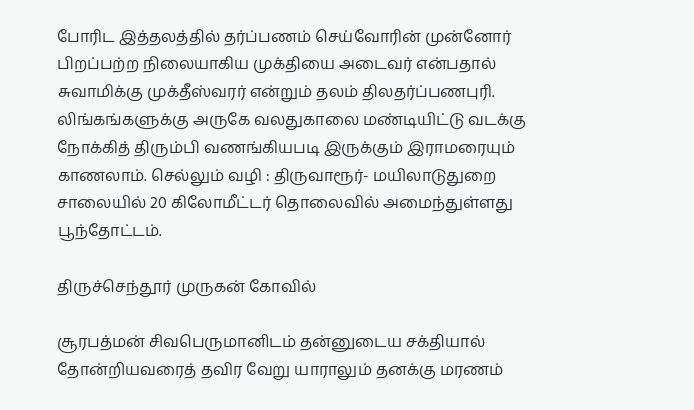போரிட இத்தலத்தில் தர்ப்பணம் செய்வோரின் முன்னோர் பிறப்பற்ற நிலையாகிய முக்தியை அடைவர் என்பதால் சுவாமிக்கு முக்தீஸ்வரர் என்றும் தலம் திலதர்ப்பணபுரி. லிங்கங்களுக்கு அருகே வலதுகாலை மண்டியிட்டு வடக்கு நோக்கித் திரும்பி வணங்கியபடி இருக்கும் இராமரையும் காணலாம். செல்லும் வழி : திருவாரூர்- மயிலாடுதுறை சாலையில் 20 கிலோமீட்டர் தொலைவில் அமைந்துள்ளது பூந்தோட்டம்.

திருச்செந்தூர் முருகன் கோவில்

சூரபத்மன் சிவபெருமானிடம் தன்னுடைய சக்தியால் தோன்றியவரைத் தவிர வேறு யாராலும் தனக்கு மரணம்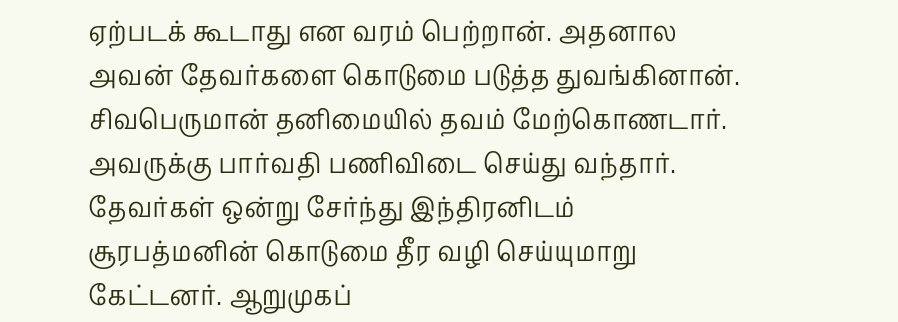ஏற்படக் கூடாது என வரம் பெற்றான். அதனால அவன் தேவர்களை கொடுமை படுத்த துவங்கினான். சிவபெருமான் தனிமையில் தவம் மேற்கொணடார். அவருக்கு பார்வதி பணிவிடை செய்து வந்தார். தேவர்கள் ஒன்று சேர்ந்து இந்திரனிடம் சூரபத்மனின் கொடுமை தீர வழி செய்யுமாறு கேட்டனர். ஆறுமுகப்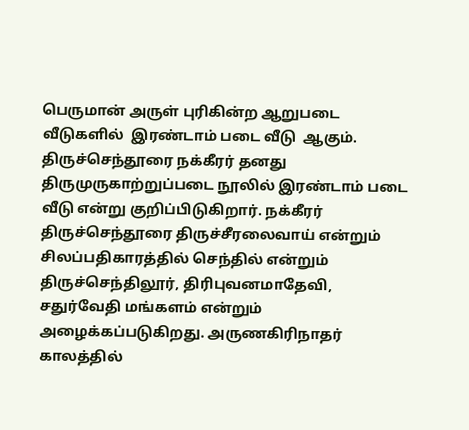பெருமான் அருள் புரிகின்ற ஆறுபடை வீடுகளில்  இரண்டாம் படை வீடு  ஆகும். திருச்செந்தூரை நக்கீரர் தனது திருமுருகாற்றுப்படை நூலில் இரண்டாம் படை வீடு என்று குறிப்பிடுகிறார். நக்கீரர் திருச்செந்தூரை திருச்சீரலைவாய் என்றும் சிலப்பதிகாரத்தில் செந்தில் என்றும் திருச்செந்திலூர், திரிபுவனமாதேவி, சதுர்வேதி மங்களம் என்றும் அழைக்கப்படுகிறது. அருணகிரிநாதர் காலத்தில்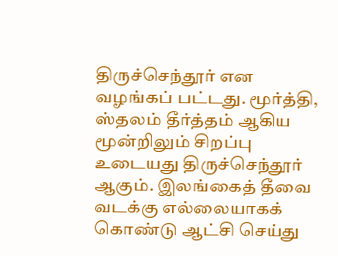திருச்செந்தூர் என வழங்கப் பட்டது. மூர்த்தி, ஸ்தலம் தீர்த்தம் ஆகிய மூன்றிலும் சிறப்பு  உடையது திருச்செந்தூர் ஆகும். இலங்கைத் தீவை வடக்கு எல்லையாகக் கொண்டு ஆட்சி செய்து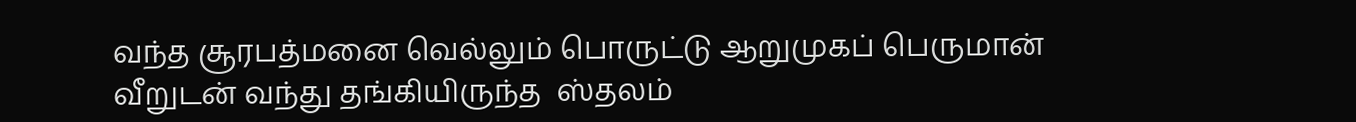வந்த சூரபத்மனை வெல்லும் பொருட்டு ஆறுமுகப் பெருமான் வீறுடன் வந்து தங்கியிருந்த  ஸ்தலம்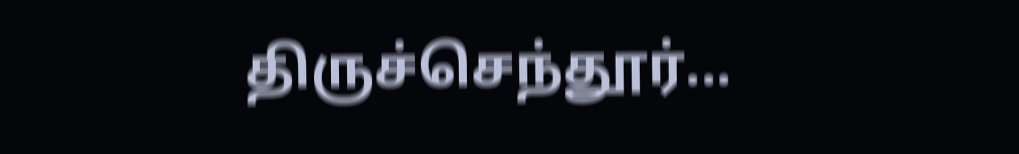திருச்செந்தூர்...